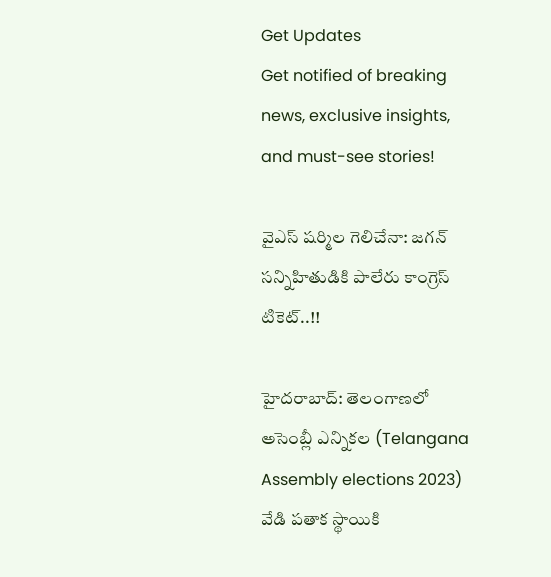Get Updates
Get notified of breaking news, exclusive insights, and must-see stories!

వైఎస్ షర్మిల గెలిచేనా: జగన్ సన్నిహితుడికి పాలేరు కాంగ్రెస్ టికెట్..!!

హైదరాబాద్: తెలంగాణలో అసెంబ్లీ ఎన్నికల (Telangana Assembly elections 2023) వేడి పతాక స్థాయికి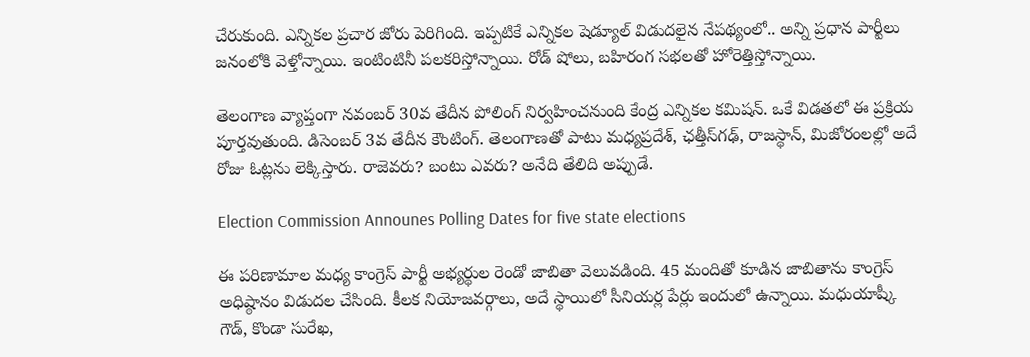చేరుకుంది. ఎన్నికల ప్రచార జోరు పెరిగింది. ఇప్పటికే ఎన్నికల షెడ్యూల్ విడుదలైన నేపథ్యంలో.. అన్ని ప్రధాన పార్టీలు జనంలోకి వెళ్తోన్నాయి. ఇంటింటినీ పలకరిస్తోన్నాయి. రోడ్ షోలు, బహిరంగ సభలతో హోరెత్తిస్తోన్నాయి.

తెలంగాణ వ్యాప్తంగా నవంబర్ 30వ తేదీన పోలింగ్ నిర్వహించనుంది కేంద్ర ఎన్నికల కమిషన్. ఒకే విడతలో ఈ ప్రక్రియ పూర్తవుతుంది. డిసెంబర్ 3వ తేదీన కౌంటింగ్. తెలంగాణతో పాటు మధ్యప్రదేశ్, ఛత్తీస్‌గఢ్, రాజస్థాన్, మిజోరంలల్లో అదే రోజు ఓట్లను లెక్కిస్తారు. రాజెవరు? బంటు ఎవరు? అనేది తేలిది అప్పుడే.

Election Commission Announes Polling Dates for five state elections

ఈ పరిణామాల మధ్య కాంగ్రెస్ పార్టీ అభ్యర్థుల రెండో జాబితా వెలువడింది. 45 మందితో కూడిన జాబితాను కాంగ్రెస్ అధిష్ఠానం విడుదల చేసింది. కీలక నియోజవర్గాలు, అదే స్థాయిలో సీనియర్ల పేర్లు ఇందులో ఉన్నాయి. మధుయాష్కీ గౌడ్, కొండా సురేఖ,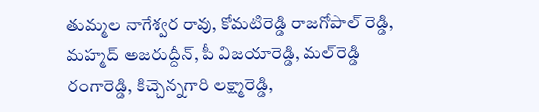తుమ్మల నాగేశ్వర రావు, కోమటిరెడ్డి రాజగోపాల్ రెడ్డి, మహ్మద్ అజరుద్దీన్, పీ విజయారెడ్డి, మల్‌రెడ్డి రంగారెడ్డి, కిచ్చెన్నగారి లక్ష్మారెడ్డి,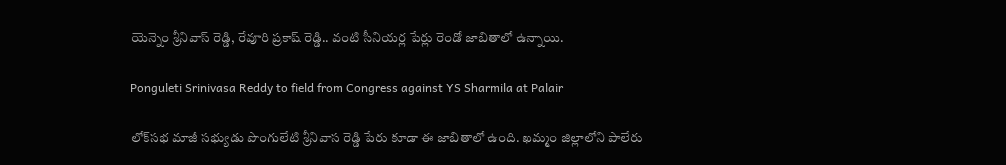యెన్నెం శ్రీనివాస్ రెడ్డి, రేవూరి ప్రకాష్ రెడ్డి.. వంటి సీనియర్ల పేర్లు రెండో జాబితాలో ఉన్నాయి.

Ponguleti Srinivasa Reddy to field from Congress against YS Sharmila at Palair

లోక్‌సభ మాజీ సభ్యుడు పొంగులేటి శ్రీనివాస రెడ్డి పేరు కూడా ఈ జాబితాలో ఉంది. ఖమ్మం జిల్లాలోని పాలేరు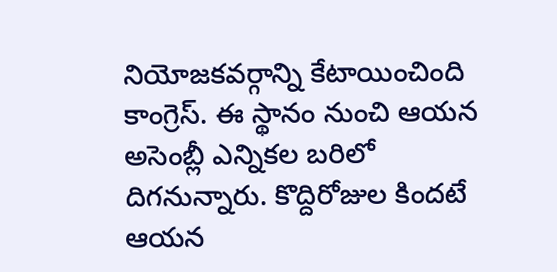నియోజకవర్గాన్ని కేటాయించింది కాంగ్రెస్. ఈ స్థానం నుంచి ఆయన అసెంబ్లీ ఎన్నికల బరిలో దిగనున్నారు. కొద్దిరోజుల కిందటే ఆయన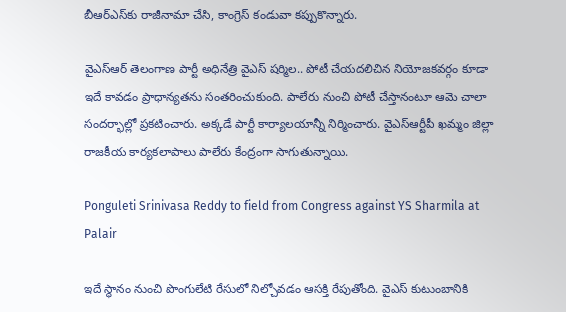బీఆర్ఎస్‌కు రాజీనామా చేసి, కాంగ్రెస్ కండువా కప్పుకొన్నారు.

వైఎస్ఆర్ తెలంగాణ పార్టీ అధినేత్రి వైఎస్ షర్మిల.. పోటీ చేయదలిచిన నియోజకవర్గం కూడా ఇదే కావడం ప్రాధాన్యతను సంతరించుకుంది. పాలేరు నుంచి పోటీ చేస్తానంటూ ఆమె చాలా సందర్భాల్లో ప్రకటించారు. అక్కడే పార్టీ కార్యాలయాన్నీ నిర్మించారు. వైఎస్ఆర్టీపీ ఖమ్మం జిల్లా రాజకీయ కార్యకలాపాలు పాలేరు కేంద్రంగా సాగుతున్నాయి.

Ponguleti Srinivasa Reddy to field from Congress against YS Sharmila at Palair

ఇదే స్థానం నుంచి పొంగులేటి రేసులో నిల్చోవడం ఆసక్తి రేపుతోంది. వైఎస్ కుటుంబానికి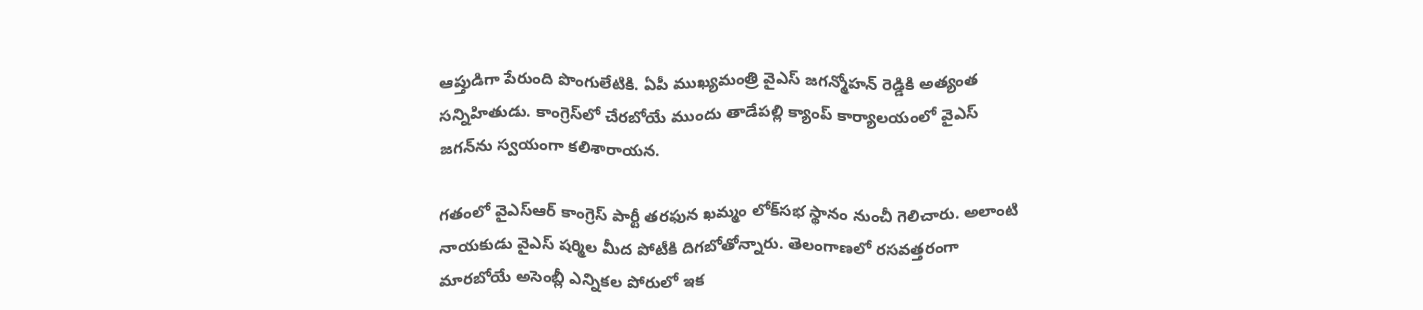ఆప్తుడిగా పేరుంది పొంగులేటికి. ఏపీ ముఖ్యమంత్రి వైఎస్ జగన్మోహన్ రెడ్డికి అత్యంత సన్నిహితుడు. కాంగ్రెస్‌లో చేరబోయే ముందు తాడేపల్లి క్యాంప్ కార్యాలయంలో వైఎస్‌ జగన్‌ను స్వయంగా కలిశారాయన.

గతంలో వైఎస్ఆర్ కాంగ్రెస్ పార్టీ తరఫున ఖమ్మం లోక్‌సభ స్థానం నుంచీ గెలిచారు. అలాంటి నాయకుడు వైఎస్ షర్మిల మీద పోటీకి దిగబోతోన్నారు. తెలంగాణలో రసవత్తరంగా మారబోయే అసెంబ్లీ ఎన్నికల పోరులో ఇక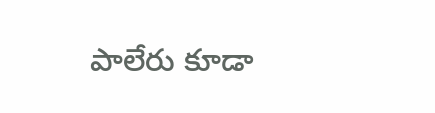పాలేరు కూడా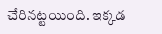చేరినట్టయింది. ఇక్కడ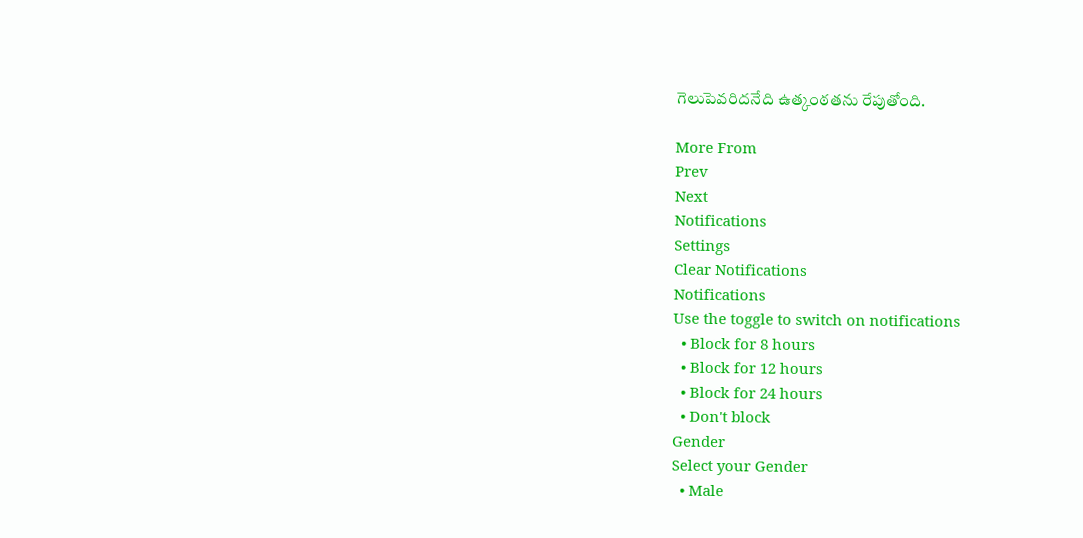గెలుపెవరిదనేది ఉత్కంఠతను రేపుతోంది.

More From
Prev
Next
Notifications
Settings
Clear Notifications
Notifications
Use the toggle to switch on notifications
  • Block for 8 hours
  • Block for 12 hours
  • Block for 24 hours
  • Don't block
Gender
Select your Gender
  • Male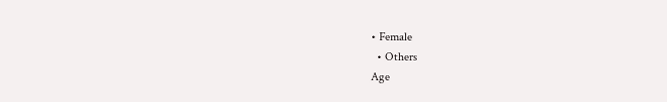• Female
  • Others
Age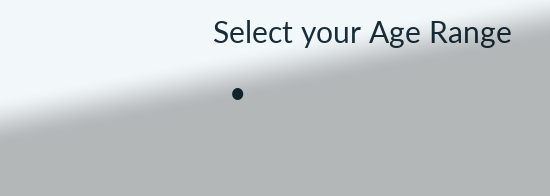Select your Age Range
  •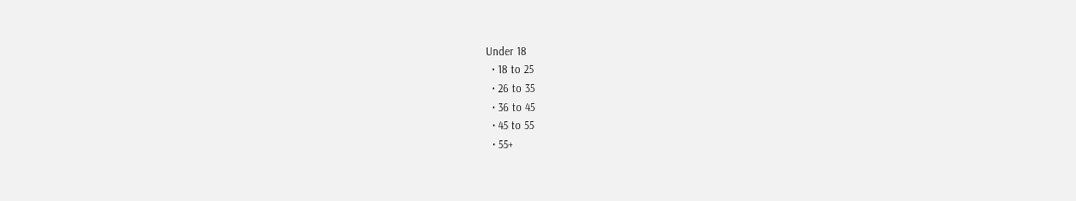Under 18
  • 18 to 25
  • 26 to 35
  • 36 to 45
  • 45 to 55
  • 55+